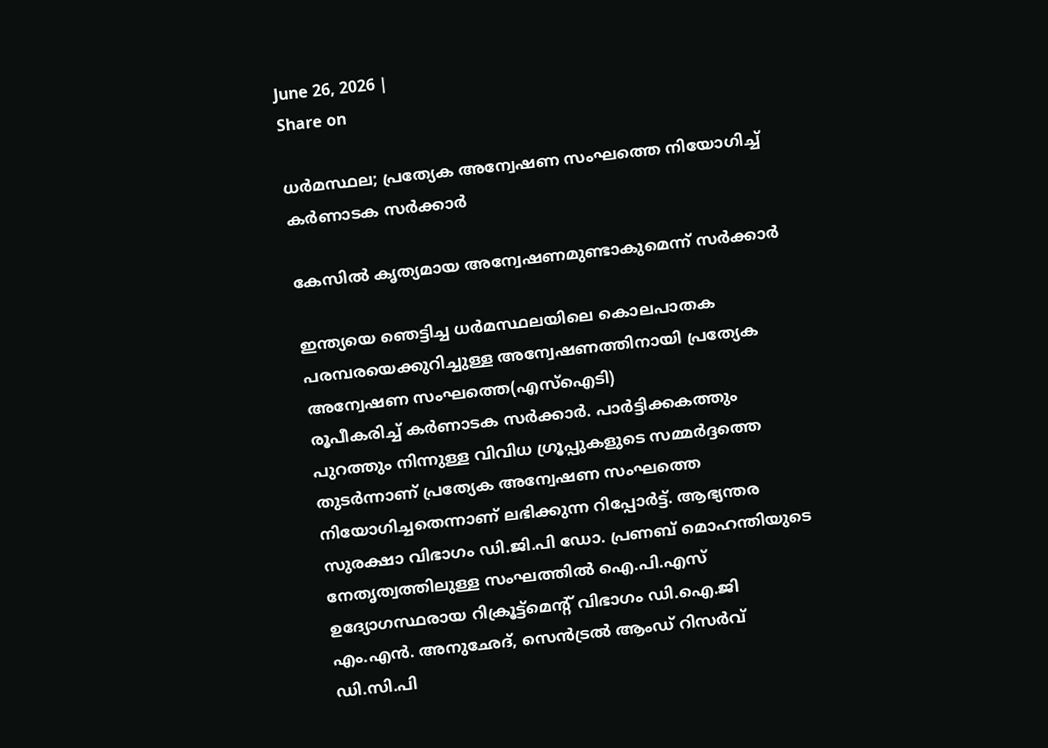June 26, 2026 |
Share on

ധർമസ്ഥല; പ്രത്യേക അന്വേഷണ സംഘത്തെ നിയോഗിച്ച് കർണാടക സർക്കാർ

കേസിൽ കൃത്യമായ അന്വേഷണമുണ്ടാകുമെന്ന് സർക്കാർ

ഇന്ത്യയെ ഞെട്ടിച്ച ധർമസ്ഥലയിലെ കൊലപാതക പരമ്പരയെക്കുറിച്ചുള്ള അന്വേഷണത്തിനായി പ്രത്യേക അന്വേഷണ സംഘത്തെ(എസ്ഐടി)
രൂപീകരിച്ച് കർണാടക സർക്കാർ. പാർട്ടിക്കകത്തും പുറത്തും നിന്നുള്ള വിവിധ ഗ്രൂപ്പുകളുടെ സമ്മർദ്ദത്തെ തുടർന്നാണ് പ്രത്യേക അന്വേഷണ സംഘത്തെ നിയോഗിച്ചതെന്നാണ് ലഭിക്കുന്ന റിപ്പോർട്ട്. ആഭ്യന്തര സുരക്ഷാ വിഭാഗം ഡി.ജി.പി ഡോ. പ്രണബ് മൊഹന്തിയുടെ നേതൃത്വത്തിലുള്ള സംഘത്തിൽ ഐ.പി.എസ് ഉദ്യോഗസ്ഥരായ റിക്രൂട്ട്മെന്റ് വിഭാഗം ഡി.ഐ.ജി എം.എൻ. അനുഛേദ്, സെൻട്രൽ ആംഡ് റിസർവ് ഡി.സി.പി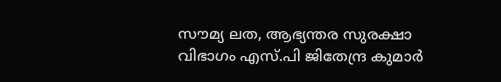സൗമ്യ ലത, ആഭ്യന്തര സുരക്ഷാ വിഭാഗം എസ്.പി ജിതേന്ദ്ര കുമാർ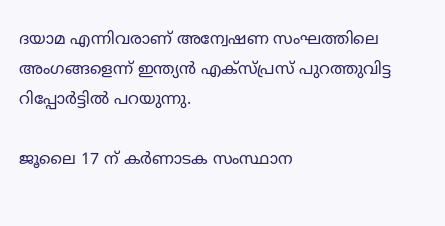ദയാമ എന്നിവരാണ് അന്വേഷണ സംഘത്തിലെ അംഗങ്ങളെന്ന് ഇന്ത്യൻ എക്സ്പ്രസ് പുറത്തുവിട്ട റിപ്പോർട്ടിൽ പറയുന്നു.

ജൂലൈ 17 ന് കർണാടക സംസ്ഥാന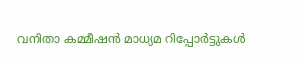വനിതാ കമ്മീഷൻ മാധ്യമ റിപ്പോർട്ടുകൾ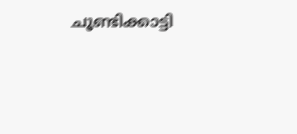ചൂണ്ടിക്കാട്ടി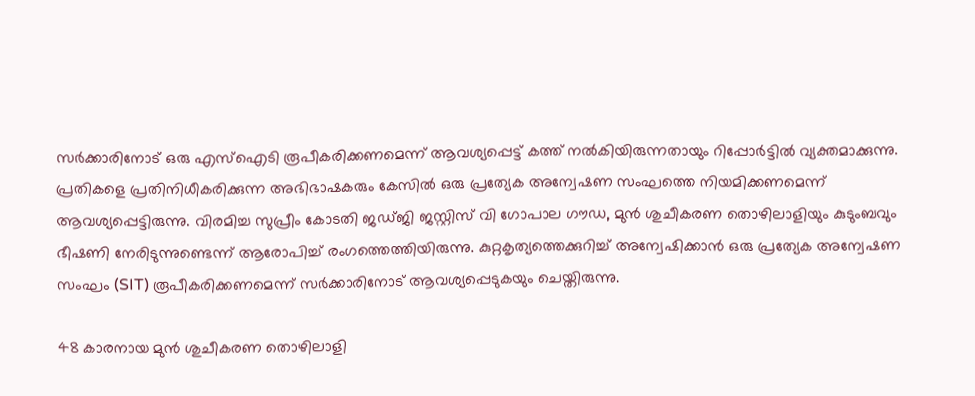സർക്കാരിനോട് ഒരു എസ്‌ഐടി രൂപീകരിക്കണമെന്ന് ആവശ്യപ്പെട്ട് കത്ത് നൽകിയിരുന്നതായും റിപ്പോർട്ടിൽ വ്യക്തമാക്കുന്നു. പ്രതികളെ പ്രതിനിധീകരിക്കുന്ന അഭിഭാഷകരും കേസിൽ ഒരു പ്രത്യേക അന്വേഷണ സംഘത്തെ നിയമിക്കണമെന്ന് ആവശ്യപ്പെട്ടിരുന്നു. വിരമിച്ച സുപ്രീം കോടതി ജഡ്ജി ജസ്റ്റിസ് വി ഗോപാല ഗൗഡ, മുൻ ശുചീകരണ തൊഴിലാളിയും കുടുംബവും ഭീഷണി നേരിടുന്നുണ്ടെന്ന് ആരോപിച്ച് രംഗത്തെത്തിയിരുന്നു. കുറ്റകൃത്യത്തെക്കുറിച്ച് അന്വേഷിക്കാൻ ഒരു പ്രത്യേക അന്വേഷണ സംഘം (SIT) രൂപീകരിക്കണമെന്ന് സർക്കാരിനോട് ആവശ്യപ്പെടുകയും ചെയ്തിരുന്നു.

48 കാരനായ മുൻ ശുചീകരണ തൊഴിലാളി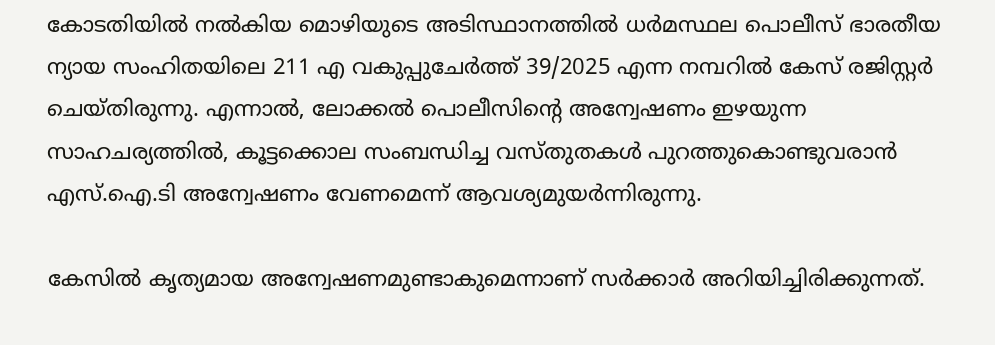കോടതിയിൽ നൽകിയ മൊഴിയുടെ അടിസ്ഥാനത്തിൽ ധർമസ്ഥല പൊലീസ് ഭാരതീയ ന്യായ സംഹിതയിലെ 211 എ വകുപ്പുചേർത്ത് 39/2025 എന്ന നമ്പറിൽ കേസ് രജിസ്റ്റർ ചെയ്തിരുന്നു. എന്നാൽ, ലോക്കൽ പൊലീസിന്റെ അന്വേഷണം ഇഴയുന്ന സാഹചര്യത്തിൽ, കൂട്ടക്കൊല സംബന്ധിച്ച വസ്തുതകൾ പുറത്തുകൊണ്ടുവരാൻ എസ്.ഐ.ടി അന്വേഷണം വേണമെന്ന് ആവശ്യമുയർന്നിരുന്നു.

കേസിൽ കൃത്യമായ അന്വേഷണമുണ്ടാകുമെന്നാണ് സർക്കാർ അറിയിച്ചിരിക്കുന്നത്.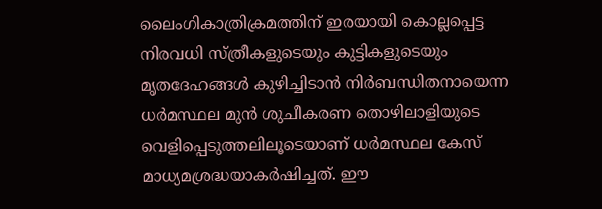ലൈംഗികാത്രിക്രമത്തിന് ഇരയായി കൊല്ലപ്പെട്ട നിരവധി സ്ത്രീകളുടെയും കുട്ടികളുടെയും മൃതദേഹങ്ങൾ കുഴിച്ചിടാൻ നിർബന്ധിതനായെന്ന ധർമസ്ഥല മുൻ ശുചീകരണ തൊഴിലാളിയുടെ വെളിപ്പെടുത്തലിലൂടെയാണ് ധർമസ്ഥല കേസ് മാധ്യമശ്രദ്ധയാകർഷിച്ചത്. ഈ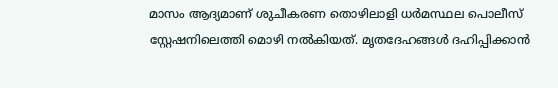മാസം ആദ്യമാണ് ശുചീകരണ തൊഴിലാളി ധർമസ്ഥല പൊലീസ് സ്റ്റേഷനിലെത്തി മൊഴി നൽകിയത്. മൃതദേഹങ്ങൾ ദഹിപ്പിക്കാൻ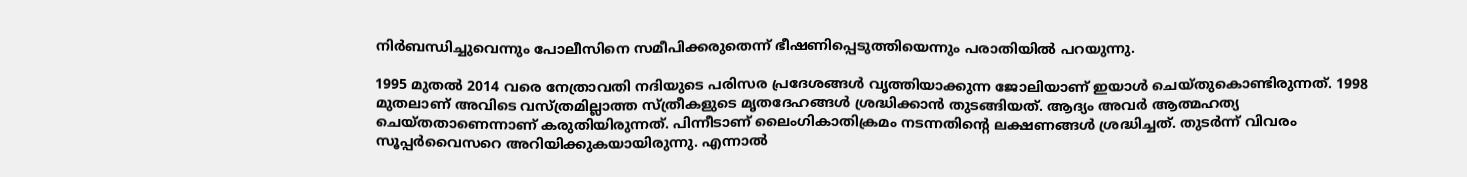നിർബന്ധിച്ചുവെന്നും പോലീസിനെ സമീപിക്കരുതെന്ന് ഭീഷണിപ്പെടുത്തിയെന്നും പരാതിയിൽ പറയുന്നു.

1995 മുതൽ 2014 വരെ നേത്രാവതി നദിയുടെ പരിസര പ്രദേശങ്ങൾ വൃത്തിയാക്കുന്ന ജോലിയാണ് ഇയാൾ ചെയ്തുകൊണ്ടിരുന്നത്. 1998 മുതലാണ് അവിടെ വസ്ത്രമില്ലാത്ത സ്ത്രീകളുടെ മൃതദേഹങ്ങൾ ശ്രദ്ധിക്കാൻ തുടങ്ങിയത്. ആദ്യം അവർ ആത്മഹത്യ ചെയ്തതാണെന്നാണ് കരുതിയിരുന്നത്. പിന്നീടാണ് ലൈംഗികാതിക്രമം നടന്നതിന്റെ ലക്ഷണങ്ങൾ ശ്രദ്ധിച്ചത്. തുടർന്ന് വിവരം സൂപ്പർവൈസറെ അറിയിക്കുകയായിരുന്നു. എന്നാൽ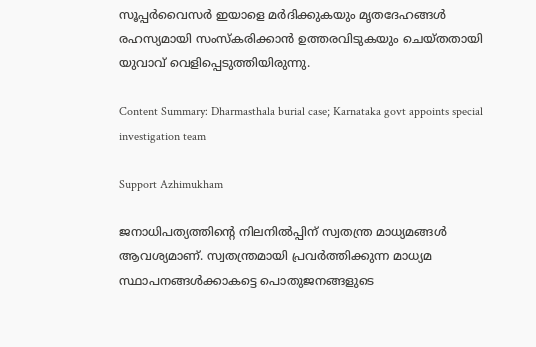സൂപ്പർവൈസർ ഇയാളെ മർദിക്കുകയും മൃതദേഹങ്ങൾ രഹസ്യമായി സംസ്കരിക്കാൻ ഉത്തരവിടുകയും ചെയ്തതായി യുവാവ് വെളിപ്പെടുത്തിയിരുന്നു.

Content Summary: Dharmasthala burial case; Karnataka govt appoints special investigation team

Support Azhimukham

ജനാധിപത്യത്തിന്റെ നിലനിൽപ്പിന് സ്വതന്ത്ര മാധ്യമങ്ങൾ ആവശ്യമാണ്. സ്വതന്ത്രമായി പ്രവർത്തിക്കുന്ന മാധ്യമ സ്ഥാപനങ്ങൾക്കാകട്ടെ പൊതുജനങ്ങളുടെ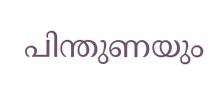പിന്തുണയും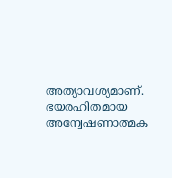അത്യാവശ്യമാണ്. ഭയരഹിതമായ അന്വേഷണാത്മക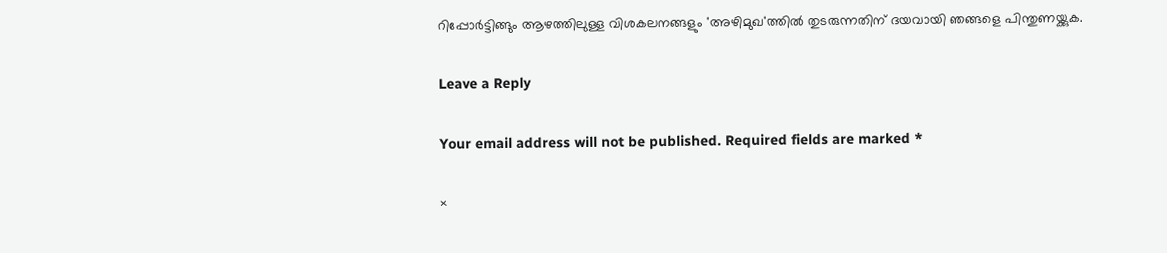റിപ്പോർട്ടിങ്ങും ആഴത്തിലുള്ള വിശകലനങ്ങളും 'അഴിമുഖ'ത്തിൽ തുടരുന്നതിന് ദയവായി ഞങ്ങളെ പിന്തുണയ്ക്കുക.

Leave a Reply

Your email address will not be published. Required fields are marked *

×